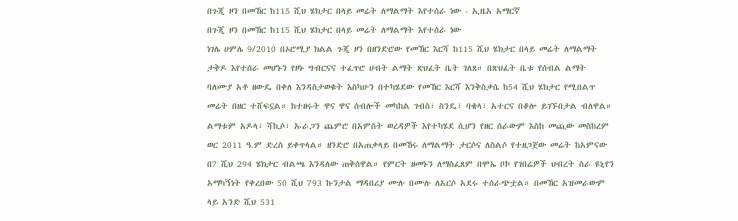በጉጂ ዞን በመኸር ከ115 ሺህ ሄክታር በላይ መሬት ለማልማት እየተሰራ ነው - ኢዜአ አማርኛ
በጉጂ ዞን በመኸር ከ115 ሺህ ሄክታር በላይ መሬት ለማልማት እየተሰራ ነው
ነገሌ ሀምሌ 9/2010 በኦሮሚያ ክልል ጉጂ ዞን በዘንድሮው የመኸር እርሻ ከ115 ሺህ ሄክታር በላይ መሬት ለማልማት ታቅዶ እየተሰራ መሆኑን የዞኑ ግብርናና ተፈጥሮ ሀብት ልማት ጽህፈት ቤት ገለጸ። በጽህፈት ቤቱ የሰብል ልማት ባለሙያ አቶ ዘውዴ በቀለ እንዳስታወቁት እስካሁን በተካሄደው የመኸር እርሻ እንቅስቃሴ ከ54 ሺህ ሄክታር የሚበልጥ መሬት በዘር ተሸፍኗል። ከተዘሩት ዋና ዋና ሰብሎች መካከል ገብስ፣ ስንዴ፣ ባቄላ፣ አተርና በቆሎ ይገኙበታል ብለዋል። ልማቱም አዶላ፣ ሻኪሶ፣ ኡራጋን ጨምሮ በአምስት ወረዳዎች እየተካሄደ ሲሆን የዘር ሰራውም እስከ መጪው መስከረም ወር 2011 ዓ.ም ድረስ ይቀጥላል። ዘንድሮ በአጠቃላይ በመኸሩ ለማልማት ታርሶና ለስልሶ የተዘጋጀው መሬት ከአምናው በ7 ሺህ 294 ሄክታር ብልጫ እንዳለው ጠቅሰዋል። የምርት ዘመኑን ለማስፈጸም በሞኤ ቦኮ የገበሬዎች ህብረት ስራ ዩኒየን አማካኝነት የቀረበው 50 ሺህ 793 ኩንታል ማዳበሪያ ሙሉ በሙሉ ለአርሶ አደሩ ተሰራጭቷል። በመኸር አዝመራውም ላይ አንድ ሺህ 531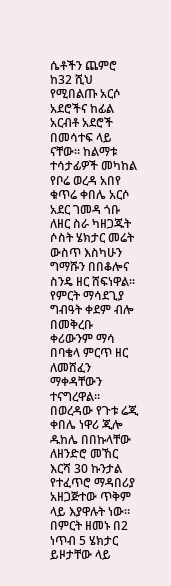ሴቶችን ጨምሮ ከ32 ሺህ የሚበልጡ አርሶ አደሮችና ከፊል አርብቶ አደሮች በመሳተፍ ላይ ናቸው። ከልማቱ ተሳታፊዎች መካከል የቦሬ ወረዳ አበየ ቁጥሬ ቀበሌ አርሶ አደር ገመዳ ጎቡ ለዘር ስራ ካዘጋጁት ሶስት ሄክታር መሬት ውስጥ እስካሁን ግማሹን በበቆሎና ስንዴ ዘር ሸፍነዋል። የምርት ማሳደጊያ ግብዓት ቀደም ብሎ በመቅረቡ ቀሪውንም ማሳ በባቄላ ምርጥ ዘር ለመሸፈን ማቀዳቸውን ተናግረዋል። በወረዳው የጉቱ ሬጂ ቀበሌ ነዋሪ ጂሎ ዱከሌ በበኩላቸው ለዘንድሮ መኸር እርሻ 30 ኩንታል የተፈጥሮ ማዳበሪያ አዘጋጅተው ጥቅም ላይ እያዋሉት ነው። በምርት ዘመኑ በ2 ነጥብ 5 ሄክታር ይዞታቸው ላይ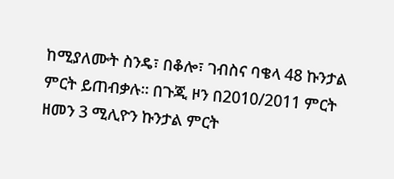ከሚያለሙት ስንዴ፣ በቆሎ፣ ገብስና ባቄላ 48 ኩንታል ምርት ይጠብቃሉ። በጉጂ ዞን በ2010/2011 ምርት ዘመን 3 ሚሊዮን ኩንታል ምርት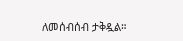ለመሰብሰብ ታቅዷል።